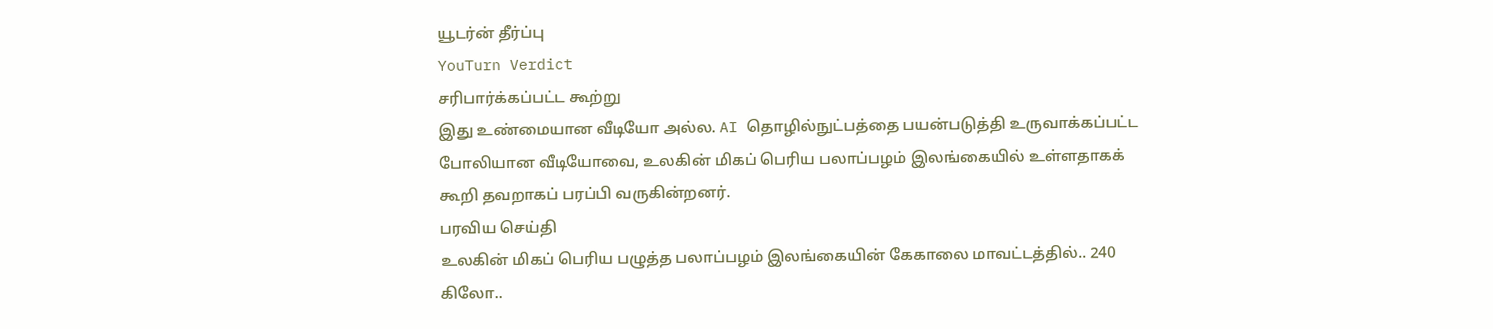யூடர்ன் தீர்ப்பு
YouTurn Verdict
சரிபார்க்கப்பட்ட கூற்று
இது உண்மையான வீடியோ அல்ல. AI தொழில்நுட்பத்தை பயன்படுத்தி உருவாக்கப்பட்ட போலியான வீடியோவை, உலகின் மிகப் பெரிய பலாப்பழம் இலங்கையில் உள்ளதாகக் கூறி தவறாகப் பரப்பி வருகின்றனர்.
பரவிய செய்தி
உலகின் மிகப் பெரிய பழுத்த பலாப்பழம் இலங்கையின் கேகாலை மாவட்டத்தில்.. 240 கிலோ..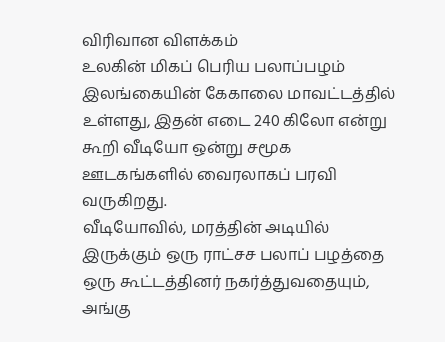விரிவான விளக்கம்
உலகின் மிகப் பெரிய பலாப்பழம் இலங்கையின் கேகாலை மாவட்டத்தில் உள்ளது, இதன் எடை 240 கிலோ என்று கூறி வீடியோ ஒன்று சமூக ஊடகங்களில் வைரலாகப் பரவி வருகிறது.
வீடியோவில், மரத்தின் அடியில் இருக்கும் ஒரு ராட்சச பலாப் பழத்தை ஒரு கூட்டத்தினர் நகர்த்துவதையும், அங்கு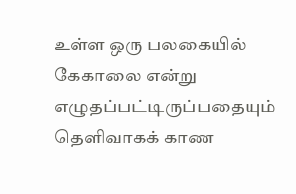உள்ள ஒரு பலகையில் கேகாலை என்று எழுதப்பட்டிருப்பதையும் தெளிவாகக் காண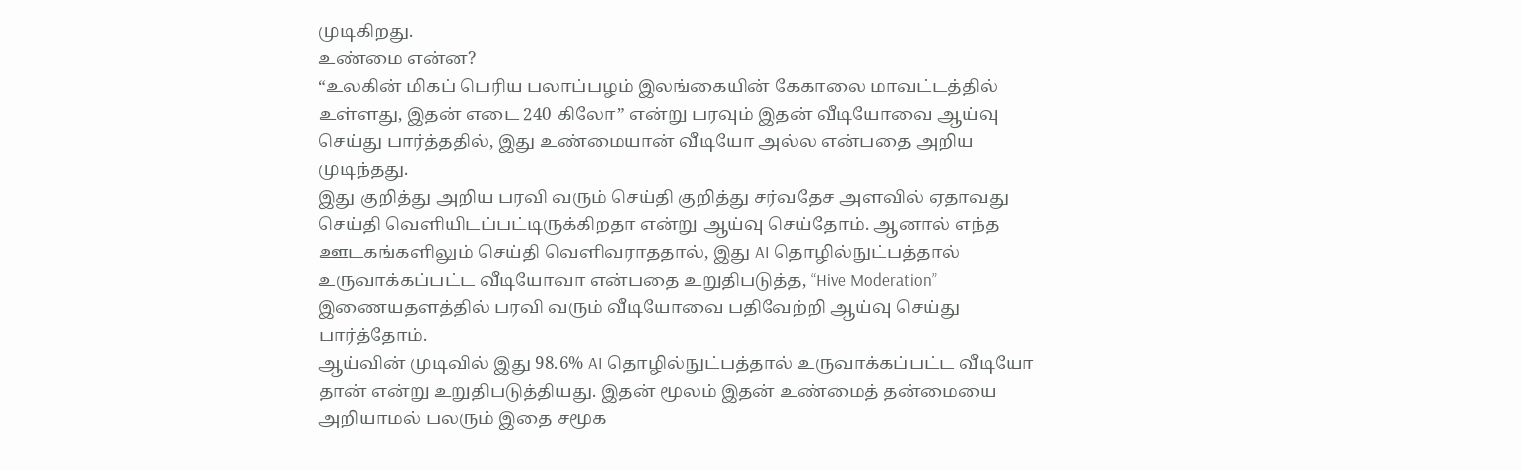முடிகிறது.
உண்மை என்ன?
“உலகின் மிகப் பெரிய பலாப்பழம் இலங்கையின் கேகாலை மாவட்டத்தில் உள்ளது, இதன் எடை 240 கிலோ” என்று பரவும் இதன் வீடியோவை ஆய்வு செய்து பார்த்ததில், இது உண்மையான் வீடியோ அல்ல என்பதை அறிய முடிந்தது.
இது குறித்து அறிய பரவி வரும் செய்தி குறித்து சர்வதேச அளவில் ஏதாவது செய்தி வெளியிடப்பட்டிருக்கிறதா என்று ஆய்வு செய்தோம். ஆனால் எந்த ஊடகங்களிலும் செய்தி வெளிவராததால், இது AI தொழில்நுட்பத்தால் உருவாக்கப்பட்ட வீடியோவா என்பதை உறுதிபடுத்த, “Hive Moderation” இணையதளத்தில் பரவி வரும் வீடியோவை பதிவேற்றி ஆய்வு செய்து பார்த்தோம்.
ஆய்வின் முடிவில் இது 98.6% AI தொழில்நுட்பத்தால் உருவாக்கப்பட்ட வீடியோ தான் என்று உறுதிபடுத்தியது. இதன் மூலம் இதன் உண்மைத் தன்மையை அறியாமல் பலரும் இதை சமூக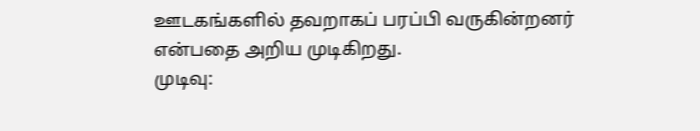ஊடகங்களில் தவறாகப் பரப்பி வருகின்றனர் என்பதை அறிய முடிகிறது.
முடிவு: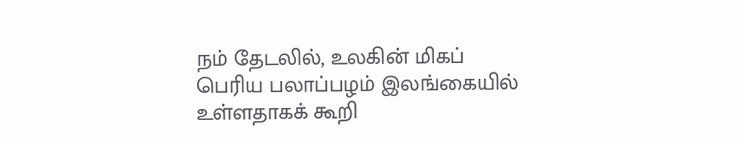நம் தேடலில், உலகின் மிகப் பெரிய பலாப்பழம் இலங்கையில் உள்ளதாகக் கூறி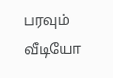பரவும் வீடியோ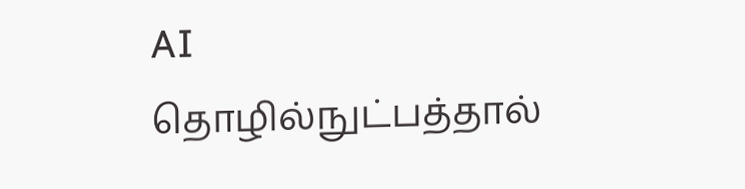AI தொழில்நுட்பத்தால்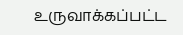உருவாக்கப்பட்ட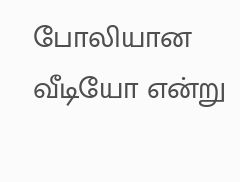போலியான வீடியோ என்று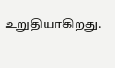உறுதியாகிறது.